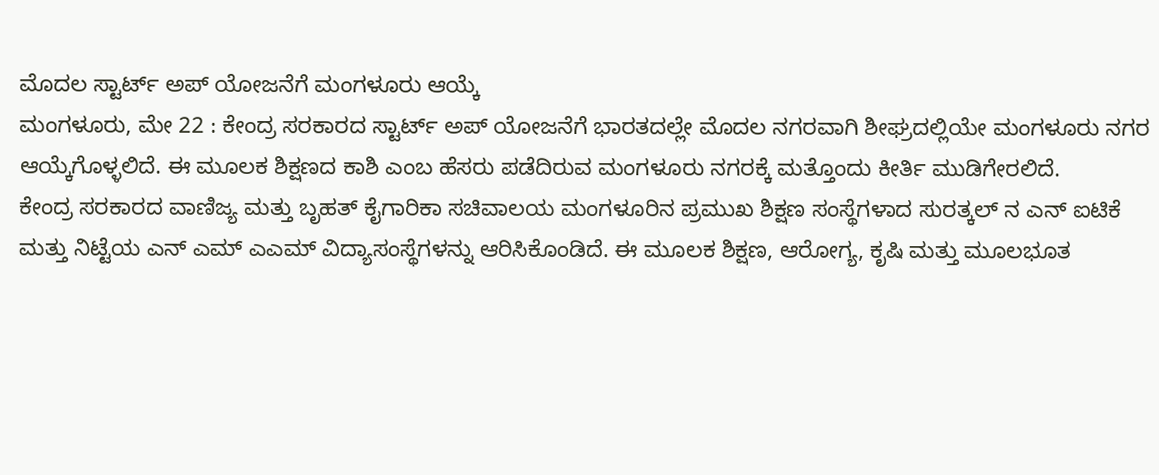ಮೊದಲ ಸ್ಟಾರ್ಟ್ ಅಪ್ ಯೋಜನೆಗೆ ಮಂಗಳೂರು ಆಯ್ಕೆ
ಮಂಗಳೂರು, ಮೇ 22 : ಕೇಂದ್ರ ಸರಕಾರದ ಸ್ಟಾರ್ಟ್ ಅಪ್ ಯೋಜನೆಗೆ ಭಾರತದಲ್ಲೇ ಮೊದಲ ನಗರವಾಗಿ ಶೀಘ್ರದಲ್ಲಿಯೇ ಮಂಗಳೂರು ನಗರ ಆಯ್ಕೆಗೊಳ್ಳಲಿದೆ. ಈ ಮೂಲಕ ಶಿಕ್ಷಣದ ಕಾಶಿ ಎಂಬ ಹೆಸರು ಪಡೆದಿರುವ ಮಂಗಳೂರು ನಗರಕ್ಕೆ ಮತ್ತೊಂದು ಕೀರ್ತಿ ಮುಡಿಗೇರಲಿದೆ.
ಕೇಂದ್ರ ಸರಕಾರದ ವಾಣಿಜ್ಯ ಮತ್ತು ಬೃಹತ್ ಕೈಗಾರಿಕಾ ಸಚಿವಾಲಯ ಮಂಗಳೂರಿನ ಪ್ರಮುಖ ಶಿಕ್ಷಣ ಸಂಸ್ಥೆಗಳಾದ ಸುರತ್ಕಲ್ ನ ಎನ್ ಐಟಿಕೆ ಮತ್ತು ನಿಟ್ಟೆಯ ಎನ್ ಎಮ್ ಎಎಮ್ ವಿದ್ಯಾಸಂಸ್ಥೆಗಳನ್ನು ಆರಿಸಿಕೊಂಡಿದೆ. ಈ ಮೂಲಕ ಶಿಕ್ಷಣ, ಆರೋಗ್ಯ, ಕೃಷಿ ಮತ್ತು ಮೂಲಭೂತ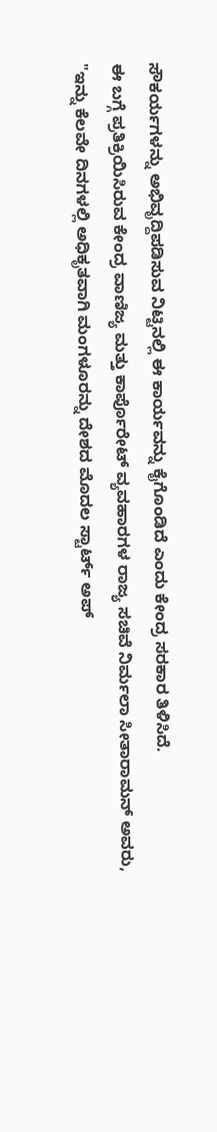ಸೌಕರ್ಯಗಳನ್ನು ಅಭಿವೃದ್ದಿಪಡಿಸುವ ನಿಟ್ಟಿನಲ್ಲಿ ಈ ಕಾರ್ಯವನ್ನು ಕೈಗೊಂಡಿದೆ ಎಂದು ಕೇಂದ್ರ ಸರಕಾರ ತಿಳಿಸಿದೆ.
ಈ ಬಗ್ಗೆ ಪ್ರತಿಕ್ರಿಯಿಸಿರುವ ಕೇಂದ್ರ ವಾಣಿಜ್ಯ ಮತ್ತು ಕಾರ್ಪೊರೇಟ್ ವ್ಯವಹಾರಗಳ ರಾಜ್ಯ ಸಚಿವೆ ನಿರ್ಮಲಾ ಸೀತಾರಾಮನ್ ಅವರು, "ಇನ್ನು ಕೆಲವೇ ದಿನಗಳಲ್ಲಿ ಅಧಿಕೃತವಾಗಿ ಮಂಗಳೂರನ್ನು ದೇಶದ ಮೊದಲ ಸ್ಟಾರ್ಟ್ ಅಪ್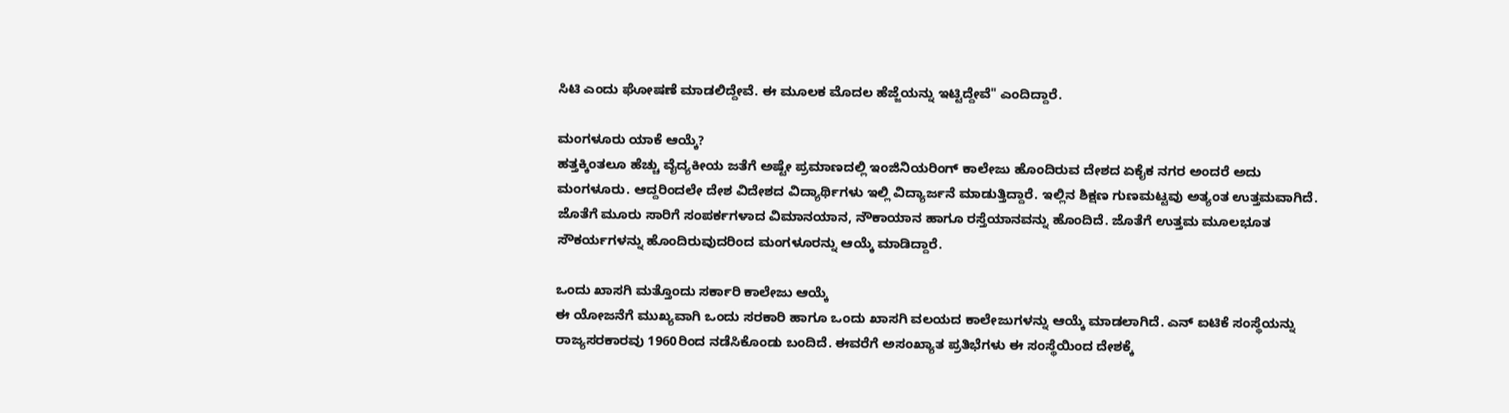ಸಿಟಿ ಎಂದು ಘೋಷಣೆ ಮಾಡಲಿದ್ದೇವೆ. ಈ ಮೂಲಕ ಮೊದಲ ಹೆಜ್ಜೆಯನ್ನು ಇಟ್ಟಿದ್ದೇವೆ" ಎಂದಿದ್ದಾರೆ.

ಮಂಗಳೂರು ಯಾಕೆ ಆಯ್ಕೆ?
ಹತ್ತಕ್ಕಿಂತಲೂ ಹೆಚ್ಚು ವೈದ್ಯಕೀಯ ಜತೆಗೆ ಅಷ್ಟೇ ಪ್ರಮಾಣದಲ್ಲಿ ಇಂಜಿನಿಯರಿಂಗ್ ಕಾಲೇಜು ಹೊಂದಿರುವ ದೇಶದ ಏಕೈಕ ನಗರ ಅಂದರೆ ಅದು ಮಂಗಳೂರು. ಆದ್ದರಿಂದಲೇ ದೇಶ ವಿದೇಶದ ವಿದ್ಯಾರ್ಥಿಗಳು ಇಲ್ಲಿ ವಿದ್ಯಾರ್ಜನೆ ಮಾಡುತ್ತಿದ್ದಾರೆ. ಇಲ್ಲಿನ ಶಿಕ್ಷಣ ಗುಣಮಟ್ಟವು ಅತ್ಯಂತ ಉತ್ತಮವಾಗಿದೆ. ಜೊತೆಗೆ ಮೂರು ಸಾರಿಗೆ ಸಂಪರ್ಕಗಳಾದ ವಿಮಾನಯಾನ, ನೌಕಾಯಾನ ಹಾಗೂ ರಸ್ತೆಯಾನವನ್ನು ಹೊಂದಿದೆ. ಜೊತೆಗೆ ಉತ್ತಮ ಮೂಲಭೂತ ಸೌಕರ್ಯಗಳನ್ನು ಹೊಂದಿರುವುದರಿಂದ ಮಂಗಳೂರನ್ನು ಆಯ್ಕೆ ಮಾಡಿದ್ದಾರೆ.

ಒಂದು ಖಾಸಗಿ ಮತ್ತೊಂದು ಸರ್ಕಾರಿ ಕಾಲೇಜು ಆಯ್ಕೆ
ಈ ಯೋಜನೆಗೆ ಮುಖ್ಯವಾಗಿ ಒಂದು ಸರಕಾರಿ ಹಾಗೂ ಒಂದು ಖಾಸಗಿ ವಲಯದ ಕಾಲೇಜುಗಳನ್ನು ಆಯ್ಕೆ ಮಾಡಲಾಗಿದೆ. ಎನ್ ಐಟಿಕೆ ಸಂಸ್ಥೆಯನ್ನು ರಾಜ್ಯಸರಕಾರವು 1960ರಿಂದ ನಡೆಸಿಕೊಂಡು ಬಂದಿದೆ. ಈವರೆಗೆ ಅಸಂಖ್ಯಾತ ಪ್ರತಿಭೆಗಳು ಈ ಸಂಸ್ಥೆಯಿಂದ ದೇಶಕ್ಕೆ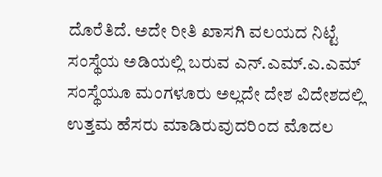ದೊರೆತಿದೆ. ಅದೇ ರೀತಿ ಖಾಸಗಿ ವಲಯದ ನಿಟ್ಟೆ ಸಂಸ್ಥೆಯ ಅಡಿಯಲ್ಲಿ ಬರುವ ಎನ್.ಎಮ್.ಎ.ಎಮ್ ಸಂಸ್ಥೆಯೂ ಮಂಗಳೂರು ಅಲ್ಲದೇ ದೇಶ ವಿದೇಶದಲ್ಲಿ ಉತ್ತಮ ಹೆಸರು ಮಾಡಿರುವುದರಿಂದ ಮೊದಲ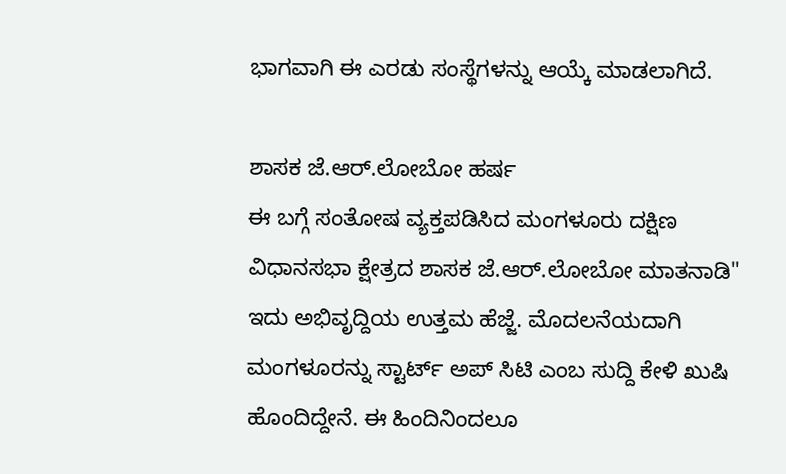ಭಾಗವಾಗಿ ಈ ಎರಡು ಸಂಸ್ಥೆಗಳನ್ನು ಆಯ್ಕೆ ಮಾಡಲಾಗಿದೆ.

ಶಾಸಕ ಜೆ.ಆರ್.ಲೋಬೋ ಹರ್ಷ
ಈ ಬಗ್ಗೆ ಸಂತೋಷ ವ್ಯಕ್ತಪಡಿಸಿದ ಮಂಗಳೂರು ದಕ್ಷಿಣ ವಿಧಾನಸಭಾ ಕ್ಷೇತ್ರದ ಶಾಸಕ ಜೆ.ಆರ್.ಲೋಬೋ ಮಾತನಾಡಿ" ಇದು ಅಭಿವೃದ್ದಿಯ ಉತ್ತಮ ಹೆಜ್ಜೆ. ಮೊದಲನೆಯದಾಗಿ ಮಂಗಳೂರನ್ನು ಸ್ಟಾರ್ಟ್ ಅಪ್ ಸಿಟಿ ಎಂಬ ಸುದ್ದಿ ಕೇಳಿ ಖುಷಿ ಹೊಂದಿದ್ದೇನೆ. ಈ ಹಿಂದಿನಿಂದಲೂ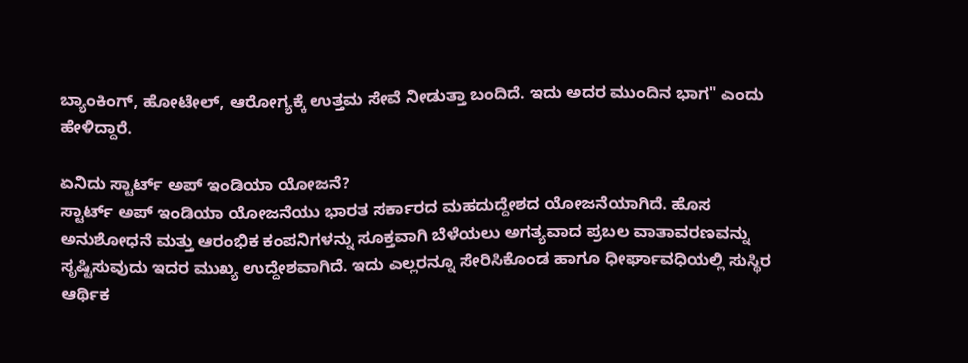ಬ್ಯಾಂಕಿಂಗ್, ಹೋಟೇಲ್, ಆರೋಗ್ಯಕ್ಕೆ ಉತ್ತಮ ಸೇವೆ ನೀಡುತ್ತಾ ಬಂದಿದೆ. ಇದು ಅದರ ಮುಂದಿನ ಭಾಗ" ಎಂದು ಹೇಳಿದ್ದಾರೆ.

ಏನಿದು ಸ್ಟಾರ್ಟ್ ಅಪ್ ಇಂಡಿಯಾ ಯೋಜನೆ?
ಸ್ಟಾರ್ಟ್ ಅಪ್ ಇಂಡಿಯಾ ಯೋಜನೆಯು ಭಾರತ ಸರ್ಕಾರದ ಮಹದುದ್ದೇಶದ ಯೋಜನೆಯಾಗಿದೆ. ಹೊಸ ಅನುಶೋಧನೆ ಮತ್ತು ಆರಂಭಿಕ ಕಂಪನಿಗಳನ್ನು ಸೂಕ್ತವಾಗಿ ಬೆಳೆಯಲು ಅಗತ್ಯವಾದ ಪ್ರಬಲ ವಾತಾವರಣವನ್ನು ಸೃಷ್ಟಿಸುವುದು ಇದರ ಮುಖ್ಯ ಉದ್ದೇಶವಾಗಿದೆ. ಇದು ಎಲ್ಲರನ್ನೂ ಸೇರಿಸಿಕೊಂಡ ಹಾಗೂ ಧೀರ್ಘಾವಧಿಯಲ್ಲಿ ಸುಸ್ಥಿರ ಆರ್ಥಿಕ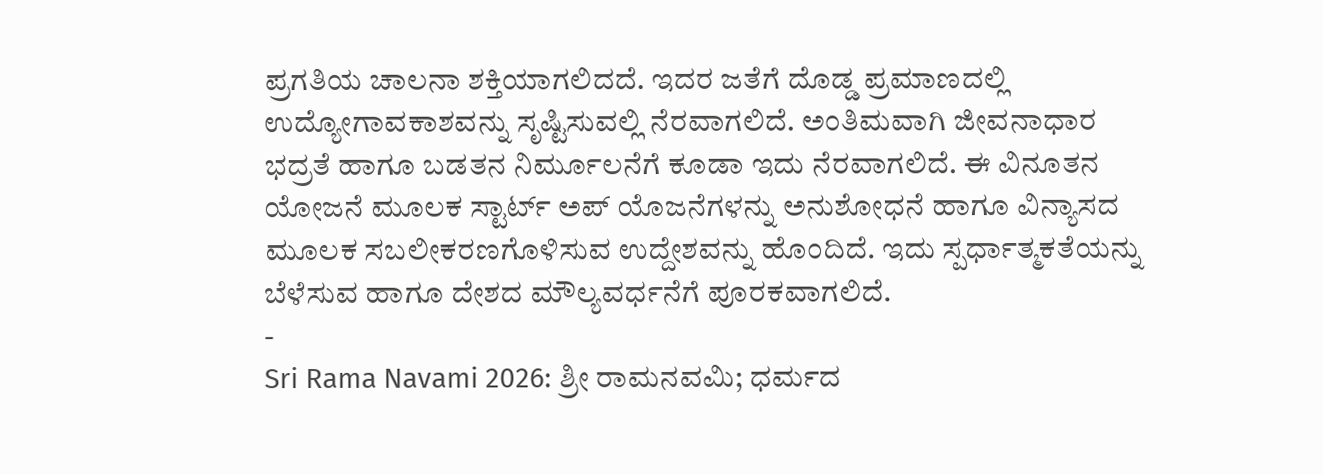ಪ್ರಗತಿಯ ಚಾಲನಾ ಶಕ್ತಿಯಾಗಲಿದದೆ. ಇದರ ಜತೆಗೆ ದೊಡ್ಡ ಪ್ರಮಾಣದಲ್ಲಿ ಉದ್ಯೋಗಾವಕಾಶವನ್ನು ಸೃಷ್ಟಿಸುವಲ್ಲಿ ನೆರವಾಗಲಿದೆ. ಅಂತಿಮವಾಗಿ ಜೀವನಾಧಾರ ಭದ್ರತೆ ಹಾಗೂ ಬಡತನ ನಿರ್ಮೂಲನೆಗೆ ಕೂಡಾ ಇದು ನೆರವಾಗಲಿದೆ. ಈ ವಿನೂತನ ಯೋಜನೆ ಮೂಲಕ ಸ್ಟಾರ್ಟ್ ಅಪ್ ಯೊಜನೆಗಳನ್ನು ಅನುಶೋಧನೆ ಹಾಗೂ ವಿನ್ಯಾಸದ ಮೂಲಕ ಸಬಲೀಕರಣಗೊಳಿಸುವ ಉದ್ದೇಶವನ್ನು ಹೊಂದಿದೆ. ಇದು ಸ್ಪರ್ಧಾತ್ಮಕತೆಯನ್ನು ಬೆಳೆಸುವ ಹಾಗೂ ದೇಶದ ಮೌಲ್ಯವರ್ಧನೆಗೆ ಪೂರಕವಾಗಲಿದೆ.
-
Sri Rama Navami 2026: ಶ್ರೀ ರಾಮನವಮಿ; ಧರ್ಮದ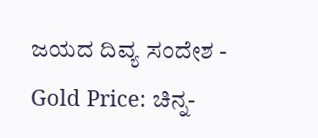ಜಯದ ದಿವ್ಯ ಸಂದೇಶ -
Gold Price: ಚಿನ್ನ-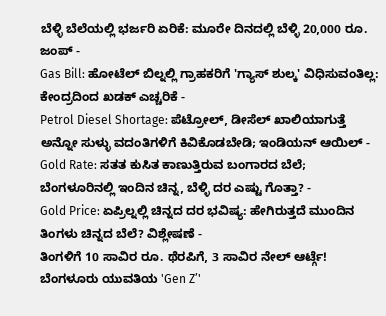ಬೆಳ್ಳಿ ಬೆಲೆಯಲ್ಲಿ ಭರ್ಜರಿ ಏರಿಕೆ: ಮೂರೇ ದಿನದಲ್ಲಿ ಬೆಳ್ಳಿ 20,000 ರೂ. ಜಂಪ್ -
Gas Bill: ಹೋಟೆಲ್ ಬಿಲ್ನಲ್ಲಿ ಗ್ರಾಹಕರಿಗೆ 'ಗ್ಯಾಸ್ ಶುಲ್ಕ' ವಿಧಿಸುವಂತಿಲ್ಲ: ಕೇಂದ್ರದಿಂದ ಖಡಕ್ ಎಚ್ಚರಿಕೆ -
Petrol Diesel Shortage: ಪೆಟ್ರೋಲ್, ಡೀಸೆಲ್ ಖಾಲಿಯಾಗುತ್ತೆ ಅನ್ನೋ ಸುಳ್ಳು ವದಂತಿಗಳಿಗೆ ಕಿವಿಕೊಡಬೇಡಿ; ಇಂಡಿಯನ್ ಆಯಿಲ್ -
Gold Rate: ಸತತ ಕುಸಿತ ಕಾಣುತ್ತಿರುವ ಬಂಗಾರದ ಬೆಲೆ; ಬೆಂಗಳೂರಿನಲ್ಲಿ ಇಂದಿನ ಚಿನ್ನ, ಬೆಳ್ಳಿ ದರ ಎಷ್ಟು ಗೊತ್ತಾ? -
Gold Price: ಏಪ್ರಿಲ್ನಲ್ಲಿ ಚಿನ್ನದ ದರ ಭವಿಷ್ಯ: ಹೇಗಿರುತ್ತದೆ ಮುಂದಿನ ತಿಂಗಳು ಚಿನ್ನದ ಬೆಲೆ? ವಿಶ್ಲೇಷಣೆ -
ತಿಂಗಳಿಗೆ 10 ಸಾವಿರ ರೂ. ಥೆರಪಿಗೆ, 3 ಸಾವಿರ ನೇಲ್ ಆರ್ಟ್ಗೆ! ಬೆಂಗಳೂರು ಯುವತಿಯ 'Gen Z’'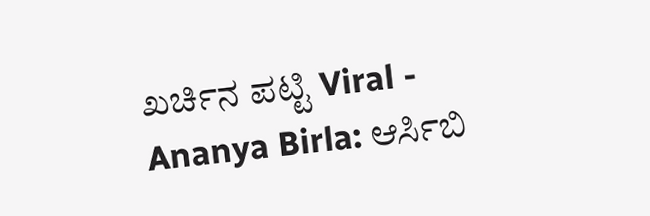ಖರ್ಚಿನ ಪಟ್ಟಿ Viral -
Ananya Birla: ಆರ್ಸಿಬಿ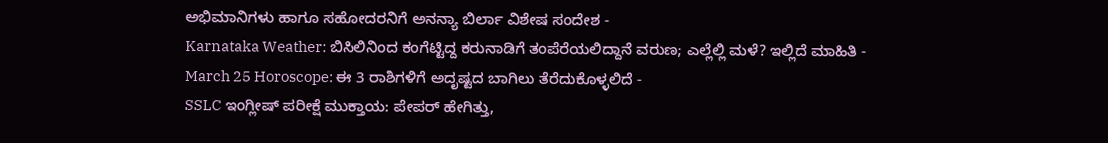ಅಭಿಮಾನಿಗಳು ಹಾಗೂ ಸಹೋದರನಿಗೆ ಅನನ್ಯಾ ಬಿರ್ಲಾ ವಿಶೇಷ ಸಂದೇಶ -
Karnataka Weather: ಬಿಸಿಲಿನಿಂದ ಕಂಗೆಟ್ಟಿದ್ದ ಕರುನಾಡಿಗೆ ತಂಪೆರೆಯಲಿದ್ದಾನೆ ವರುಣ; ಎಲ್ಲೆಲ್ಲಿ ಮಳೆ? ಇಲ್ಲಿದೆ ಮಾಹಿತಿ -
March 25 Horoscope: ಈ 3 ರಾಶಿಗಳಿಗೆ ಅದೃಷ್ಟದ ಬಾಗಿಲು ತೆರೆದುಕೊಳ್ಳಲಿದೆ -
SSLC ಇಂಗ್ಲೀಷ್ ಪರೀಕ್ಷೆ ಮುಕ್ತಾಯ: ಪೇಪರ್ ಹೇಗಿತ್ತು,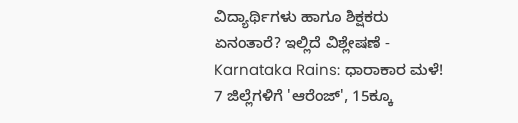ವಿದ್ಯಾರ್ಥಿಗಳು ಹಾಗೂ ಶಿಕ್ಷಕರು ಏನಂತಾರೆ? ಇಲ್ಲಿದೆ ವಿಶ್ಲೇಷಣೆ -
Karnataka Rains: ಧಾರಾಕಾರ ಮಳೆ! 7 ಜಿಲ್ಲೆಗಳಿಗೆ 'ಆರೆಂಜ್', 15ಕ್ಕೂ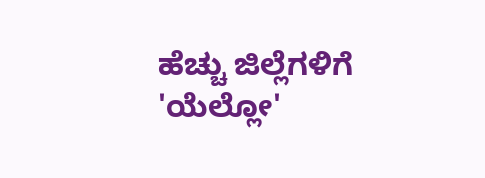ಹೆಚ್ಚು ಜಿಲ್ಲೆಗಳಿಗೆ 'ಯೆಲ್ಲೋ'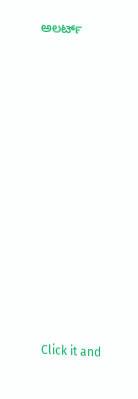ಅಲರ್ಟ್












Click it and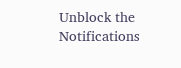Unblock the Notifications